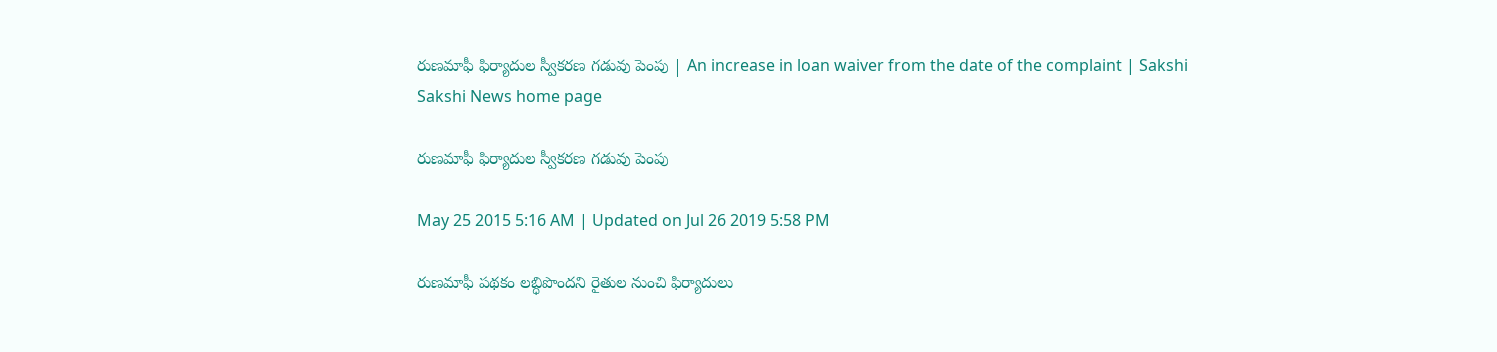రుణమాఫీ ఫిర్యాదుల స్వీకరణ గడువు పెంపు | An increase in loan waiver from the date of the complaint | Sakshi
Sakshi News home page

రుణమాఫీ ఫిర్యాదుల స్వీకరణ గడువు పెంపు

May 25 2015 5:16 AM | Updated on Jul 26 2019 5:58 PM

రుణమాఫీ పథకం లబ్ధిపొందని రైతుల నుంచి ఫిర్యాదులు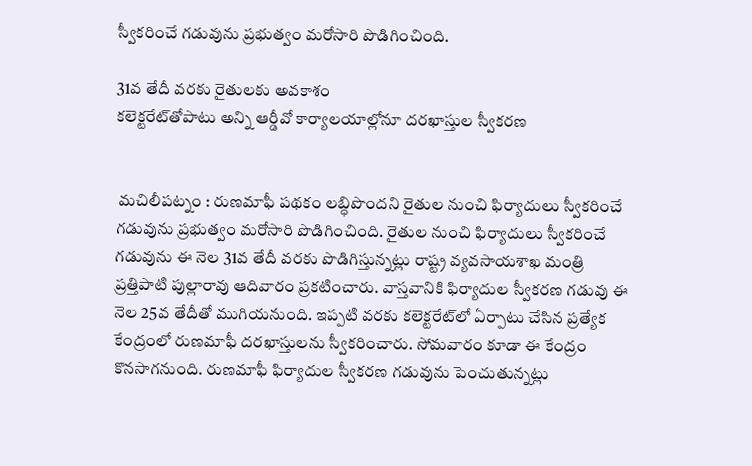స్వీకరించే గడువును ప్రభుత్వం మరోసారి పొడిగించింది.

31వ తేదీ వరకు రైతులకు అవకాశం
కలెక్టరేట్‌తోపాటు అన్ని ఆర్డీవో కార్యాలయాల్లోనూ దరఖాస్తుల స్వీకరణ


 మచిలీపట్నం : రుణమాఫీ పథకం లబ్ధిపొందని రైతుల నుంచి ఫిర్యాదులు స్వీకరించే గడువును ప్రభుత్వం మరోసారి పొడిగించింది. రైతుల నుంచి ఫిర్యాదులు స్వీకరించే గడువును ఈ నెల 31వ తేదీ వరకు పొడిగిస్తున్నట్లు రాష్ట్ర వ్యవసాయశాఖ మంత్రి ప్రత్తిపాటి పుల్లారావు ఆదివారం ప్రకటించారు. వాస్తవానికి ఫిర్యాదుల స్వీకరణ గడువు ఈ నెల 25వ తేదీతో ముగియనుంది. ఇప్పటి వరకు కలెక్టరేట్‌లో ఏర్పాటు చేసిన ప్రత్యేక కేంద్రంలో రుణమాఫీ దరఖాస్తులను స్వీకరించారు. సోమవారం కూడా ఈ కేంద్రం కొనసాగనుంది. రుణమాఫీ ఫిర్యాదుల స్వీకరణ గడువును పెంచుతున్నట్లు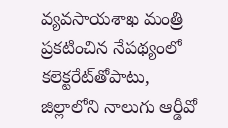వ్యవసాయశాఖ మంత్రి ప్రకటించిన నేపథ్యంలో కలెక్టరేట్‌తోపాటు, జిల్లాలోని నాలుగు ఆర్డీవో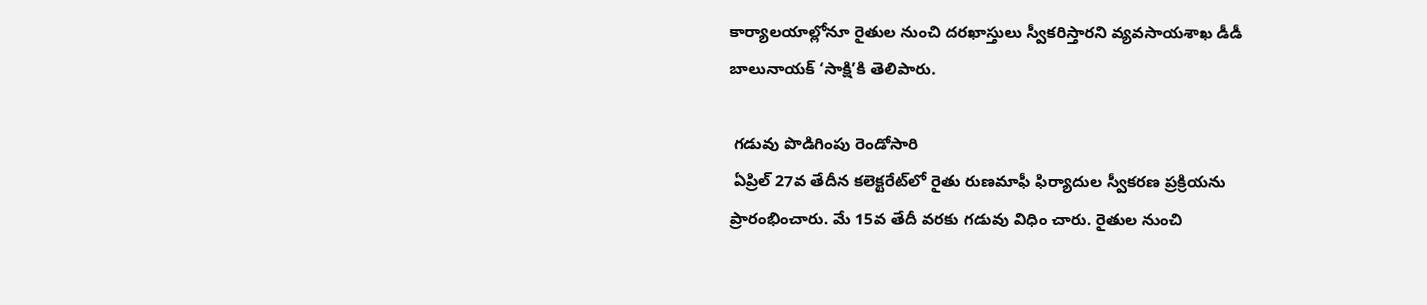కార్యాలయాల్లోనూ రైతుల నుంచి దరఖాస్తులు స్వీకరిస్తారని వ్యవసాయశాఖ డీడీ బాలునాయక్ ‘సాక్షి’కి తెలిపారు.

 గడువు పొడిగింపు రెండోసారి
 ఏప్రిల్ 27వ తేదీన కలెక్టరేట్‌లో రైతు రుణమాఫీ ఫిర్యాదుల స్వీకరణ ప్రక్రియను ప్రారంభించారు. మే 15వ తేదీ వరకు గడువు విధిం చారు. రైతుల నుంచి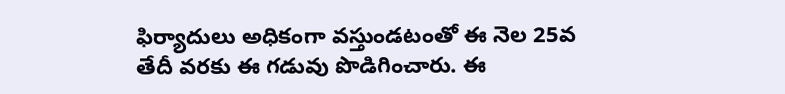ఫిర్యాదులు అధికంగా వస్తుండటంతో ఈ నెల 25వ తేదీ వరకు ఈ గడువు పొడిగించారు. ఈ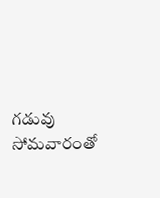గడువు సోమవారంతో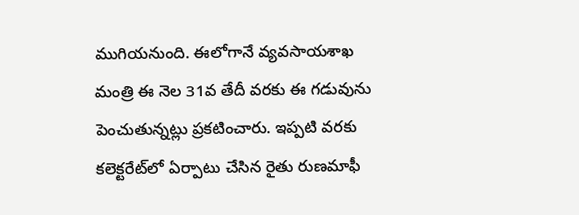ముగియనుంది. ఈలోగానే వ్యవసాయశాఖ మంత్రి ఈ నెల 31వ తేదీ వరకు ఈ గడువును పెంచుతున్నట్లు ప్రకటించారు. ఇప్పటి వరకు కలెక్టరేట్‌లో ఏర్పాటు చేసిన రైతు రుణమాఫీ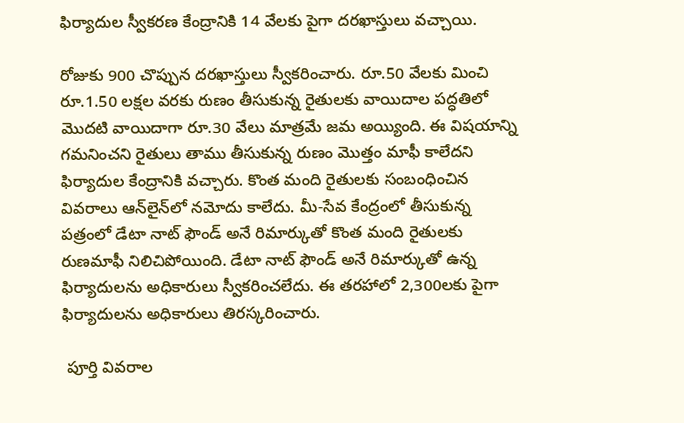ఫిర్యాదుల స్వీకరణ కేంద్రానికి 14 వేలకు పైగా దరఖాస్తులు వచ్చాయి.

రోజుకు 900 చొప్పున దరఖాస్తులు స్వీకరించారు. రూ.50 వేలకు మించి రూ.1.50 లక్షల వరకు రుణం తీసుకున్న రైతులకు వాయిదాల పద్ధతిలో మొదటి వాయిదాగా రూ.30 వేలు మాత్రమే జమ అయ్యింది. ఈ విషయాన్ని గమనించని రైతులు తాము తీసుకున్న రుణం మొత్తం మాఫీ కాలేదని ఫిర్యాదుల కేంద్రానికి వచ్చారు. కొంత మంది రైతులకు సంబంధించిన వివరాలు ఆన్‌లైన్‌లో నమోదు కాలేదు. మీ-సేవ కేంద్రంలో తీసుకున్న పత్రంలో డేటా నాట్ ఫౌండ్ అనే రిమార్కుతో కొంత మంది రైతులకు రుణమాఫీ నిలిచిపోయింది. డేటా నాట్ ఫౌండ్ అనే రిమార్కుతో ఉన్న ఫిర్యాదులను అధికారులు స్వీకరించలేదు. ఈ తరహాలో 2,300లకు పైగా ఫిర్యాదులను అధికారులు తిరస్కరించారు.

 పూర్తి వివరాల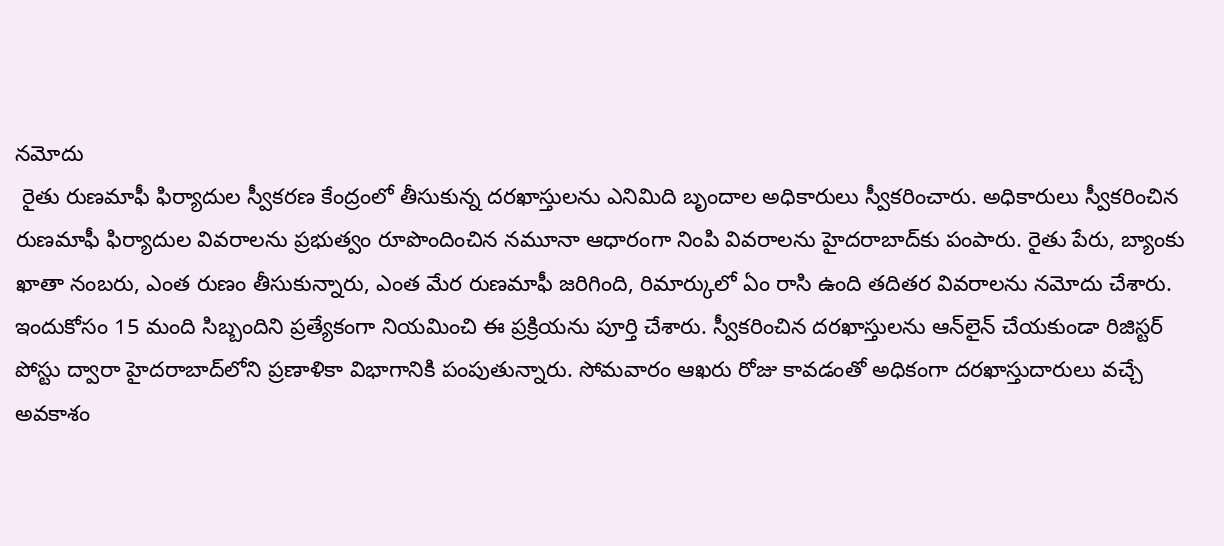నమోదు
 రైతు రుణమాఫీ ఫిర్యాదుల స్వీకరణ కేంద్రంలో తీసుకున్న దరఖాస్తులను ఎనిమిది బృందాల అధికారులు స్వీకరించారు. అధికారులు స్వీకరించిన రుణమాఫీ ఫిర్యాదుల వివరాలను ప్రభుత్వం రూపొందించిన నమూనా ఆధారంగా నింపి వివరాలను హైదరాబాద్‌కు పంపారు. రైతు పేరు, బ్యాంకు ఖాతా నంబరు, ఎంత రుణం తీసుకున్నారు, ఎంత మేర రుణమాఫీ జరిగింది, రిమార్కులో ఏం రాసి ఉంది తదితర వివరాలను నమోదు చేశారు. ఇందుకోసం 15 మంది సిబ్బందిని ప్రత్యేకంగా నియమించి ఈ ప్రక్రియను పూర్తి చేశారు. స్వీకరించిన దరఖాస్తులను ఆన్‌లైన్ చేయకుండా రిజిస్టర్ పోస్టు ద్వారా హైదరాబాద్‌లోని ప్రణాళికా విభాగానికి పంపుతున్నారు. సోమవారం ఆఖరు రోజు కావడంతో అధికంగా దరఖాస్తుదారులు వచ్చే అవకాశం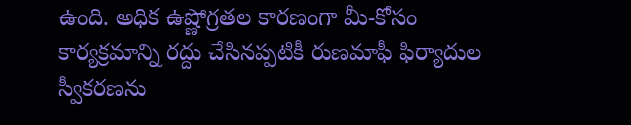ఉంది. అధిక ఉష్ణోగ్రతల కారణంగా మీ-కోసం కార్యక్రమాన్ని రద్దు చేసినప్పటికీ రుణమాఫీ ఫిర్యాదుల స్వీకరణను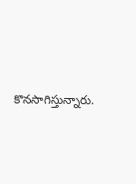కొనసాగిస్తున్నారు.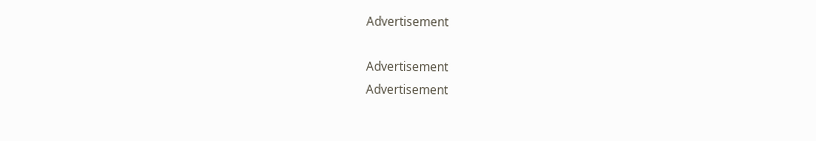Advertisement

Advertisement
Advertisement